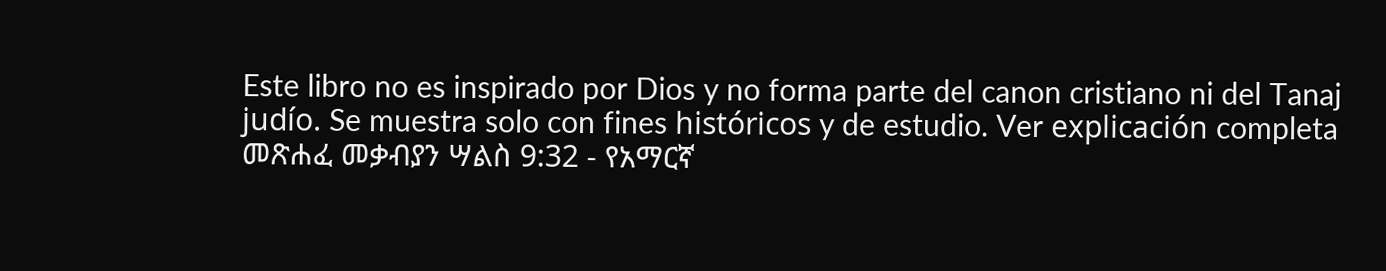Este libro no es inspirado por Dios y no forma parte del canon cristiano ni del Tanaj judío. Se muestra solo con fines históricos y de estudio. Ver explicación completa መጽሐፈ መቃብያን ሣልስ 9:32 - የአማርኛ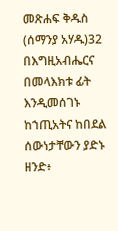መጽሐፍ ቅዱስ (ሰማንያ አሃዱ)32 በእግዚአብሔርና በመላእክቱ ፊት እንዲመሰገኑ ከኀጢአትና ከበደል ሰውነታቸውን ያድኑ ዘንድ፥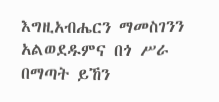እግዚአብሔርን ማመስገንን አልወደዱምና በጎ ሥራ በማጣት ይኸን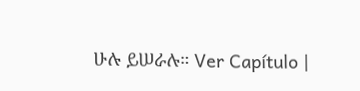ሁሉ ይሠራሉ። Ver Capítulo |